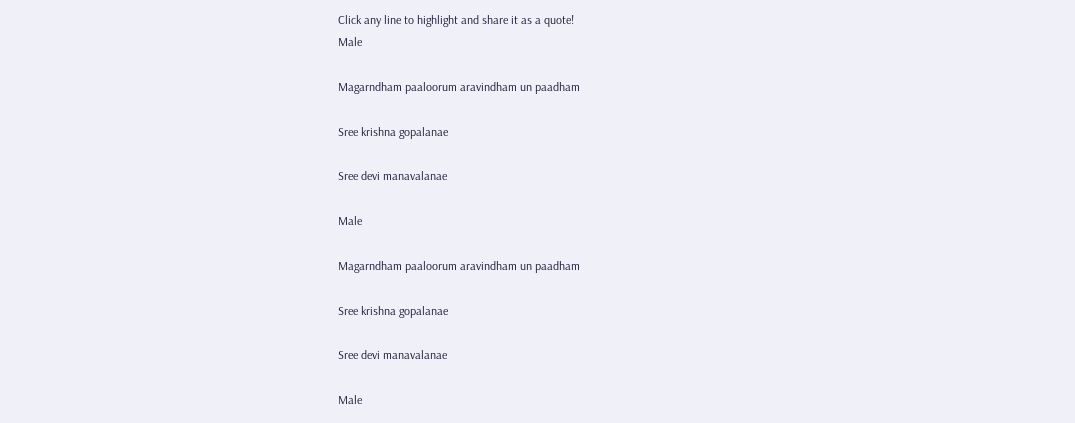Click any line to highlight and share it as a quote!
Male

Magarndham paaloorum aravindham un paadham

Sree krishna gopalanae

Sree devi manavalanae

Male

Magarndham paaloorum aravindham un paadham

Sree krishna gopalanae

Sree devi manavalanae

Male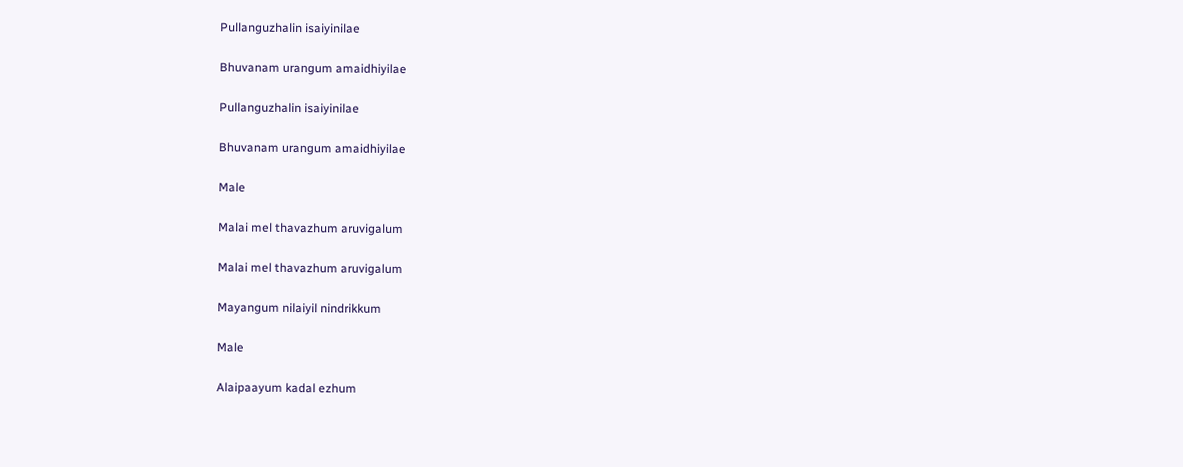Pullanguzhalin isaiyinilae

Bhuvanam urangum amaidhiyilae

Pullanguzhalin isaiyinilae

Bhuvanam urangum amaidhiyilae

Male

Malai mel thavazhum aruvigalum

Malai mel thavazhum aruvigalum

Mayangum nilaiyil nindrikkum

Male

Alaipaayum kadal ezhum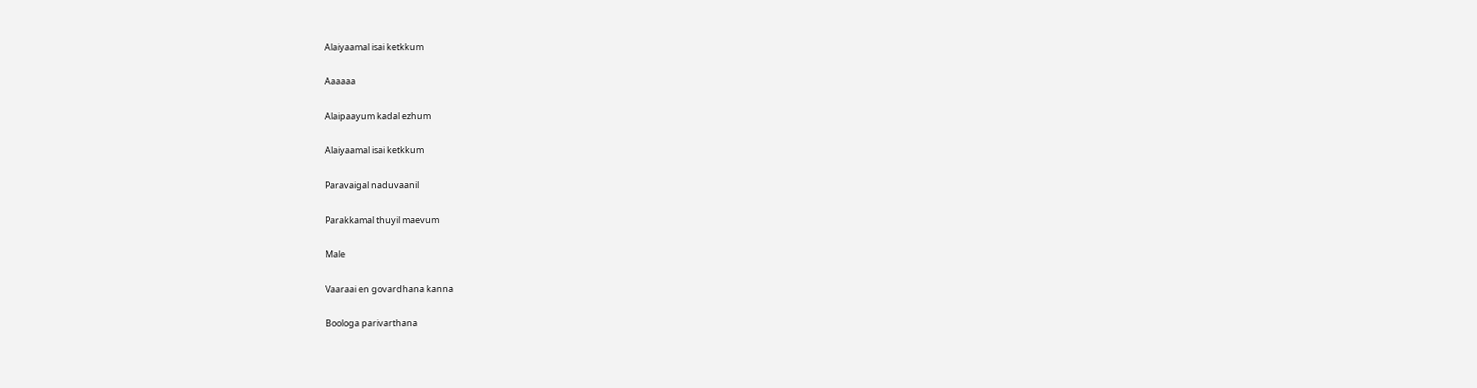Alaiyaamal isai ketkkum

Aaaaaa

Alaipaayum kadal ezhum

Alaiyaamal isai ketkkum

Paravaigal naduvaanil

Parakkamal thuyil maevum

Male

Vaaraai en govardhana kanna

Boologa parivarthana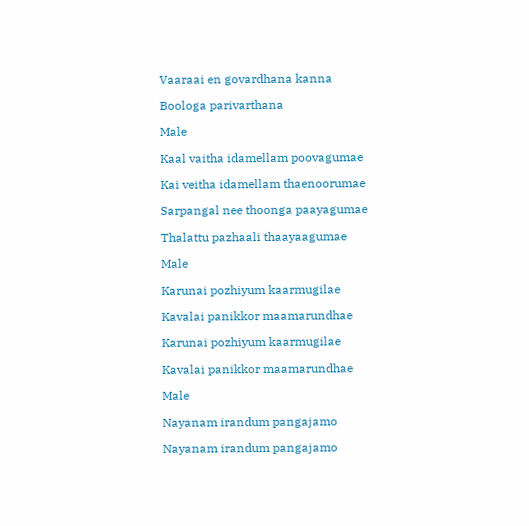Vaaraai en govardhana kanna

Boologa parivarthana

Male

Kaal vaitha idamellam poovagumae

Kai veitha idamellam thaenoorumae

Sarpangal nee thoonga paayagumae

Thalattu pazhaali thaayaagumae

Male

Karunai pozhiyum kaarmugilae

Kavalai panikkor maamarundhae

Karunai pozhiyum kaarmugilae

Kavalai panikkor maamarundhae

Male

Nayanam irandum pangajamo

Nayanam irandum pangajamo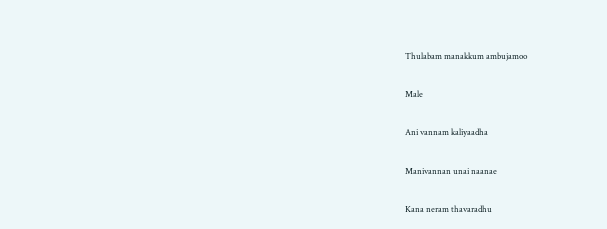Thulabam manakkum ambujamoo

Male

Ani vannam kaliyaadha

Manivannan unai naanae

Kana neram thavaradhu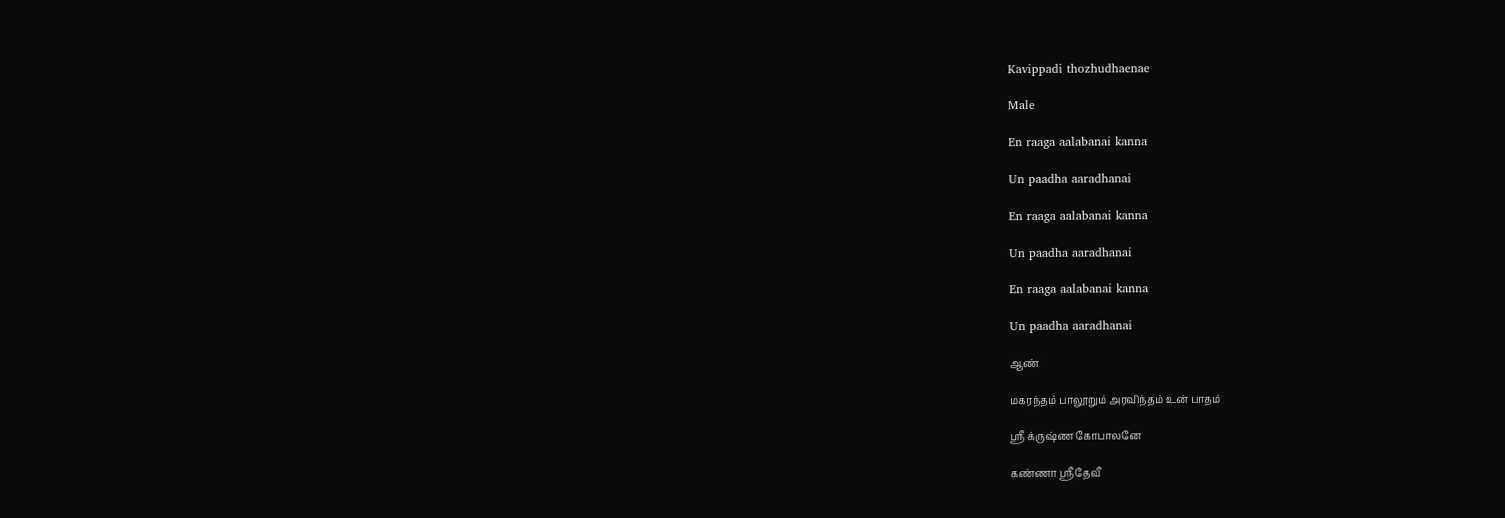Kavippadi thozhudhaenae

Male

En raaga aalabanai kanna

Un paadha aaradhanai

En raaga aalabanai kanna

Un paadha aaradhanai

En raaga aalabanai kanna

Un paadha aaradhanai

ஆண்

மகரந்தம் பாலூறும் அரவிந்தம் உன் பாதம்

ஸ்ரீ க்ருஷ்ண கோபாலனே

கண்ணா ஸ்ரீதேவீ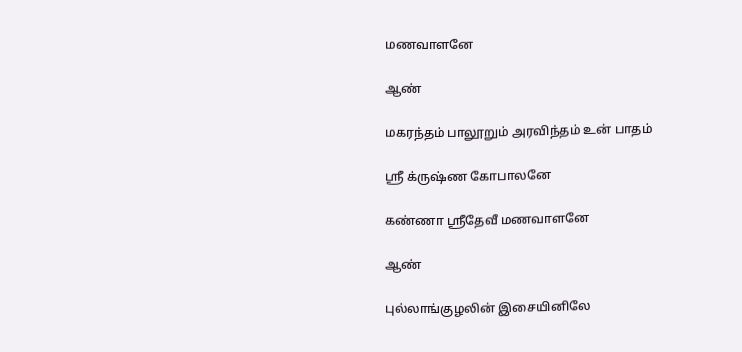மணவாளனே

ஆண்

மகரந்தம் பாலூறும் அரவிந்தம் உன் பாதம்

ஸ்ரீ க்ருஷ்ண கோபாலனே

கண்ணா ஸ்ரீதேவீ மணவாளனே

ஆண்

புல்லாங்குழலின் இசையினிலே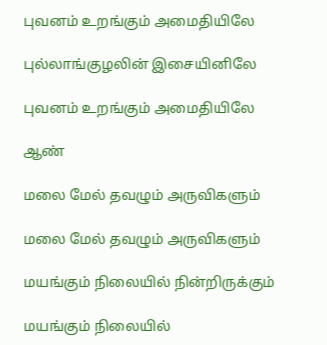புவனம் உறங்கும் அமைதியிலே

புல்லாங்குழலின் இசையினிலே

புவனம் உறங்கும் அமைதியிலே

ஆண்

மலை மேல் தவழும் அருவிகளும்

மலை மேல் தவழும் அருவிகளும்

மயங்கும் நிலையில் நின்றிருக்கும்

மயங்கும் நிலையில்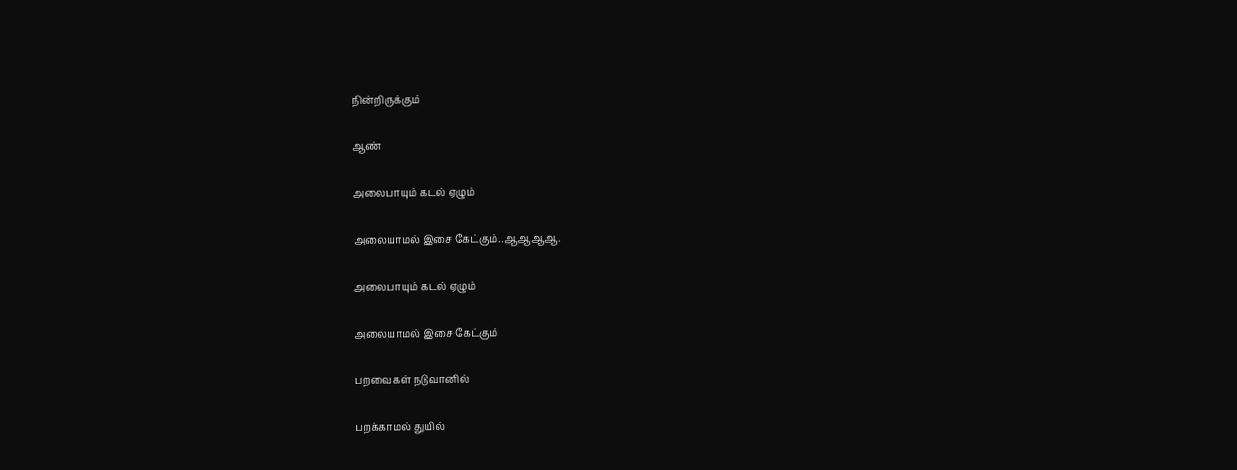நின்றிருக்கும்

ஆண்

அலைபாயும் கடல் ஏழும்

அலையாமல் இசை கேட்கும்..ஆஆஆஆ.

அலைபாயும் கடல் ஏழும்

அலையாமல் இசை கேட்கும்

பறவைகள் நடுவானில்

பறக்காமல் துயில்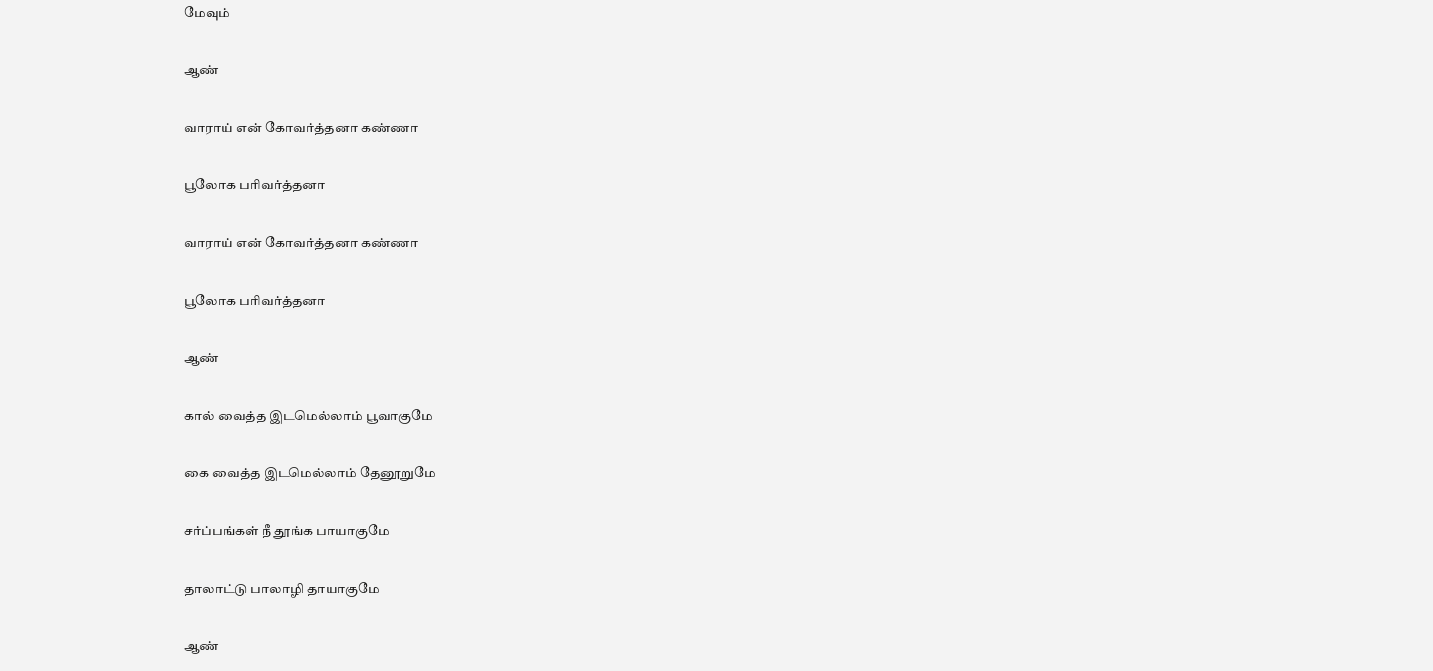மேவும்

ஆண்

வாராய் என் கோவர்த்தனா கண்ணா

பூலோக பரிவர்த்தனா

வாராய் என் கோவர்த்தனா கண்ணா

பூலோக பரிவர்த்தனா

ஆண்

கால் வைத்த இடமெல்லாம் பூவாகுமே

கை வைத்த இடமெல்லாம் தேனூறுமே

சர்ப்பங்கள் நீ தூங்க பாயாகுமே

தாலாட்டு பாலாழி தாயாகுமே

ஆண்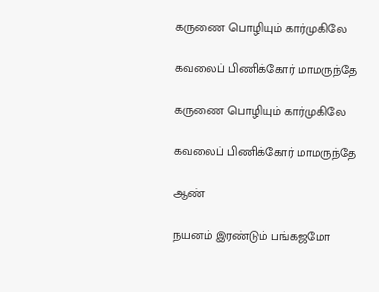கருணை பொழியும் கார்முகிலே

கவலைப் பிணிக்கோர் மாமருந்தே

கருணை பொழியும் கார்முகிலே

கவலைப் பிணிக்கோர் மாமருந்தே

ஆண்

நயனம் இரண்டும் பங்கஜமோ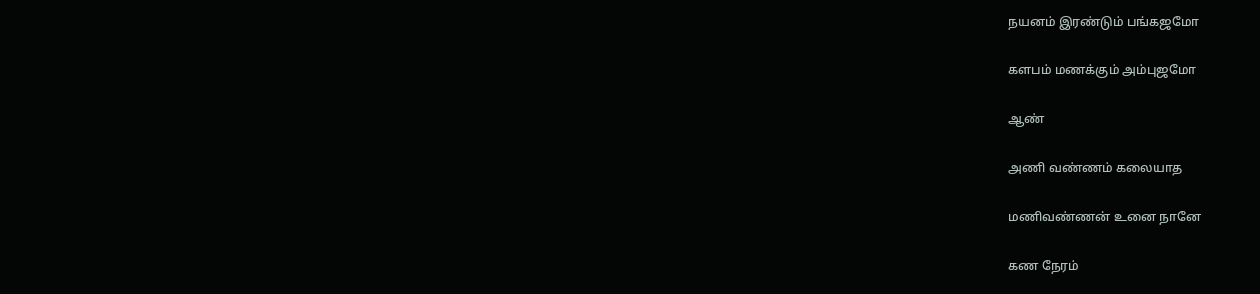நயனம் இரண்டும் பங்கஜமோ

களபம் மணக்கும் அம்புஜமோ

ஆண்

அணி வண்ணம் கலையாத

மணிவண்ணன் உனை நானே

கண நேரம்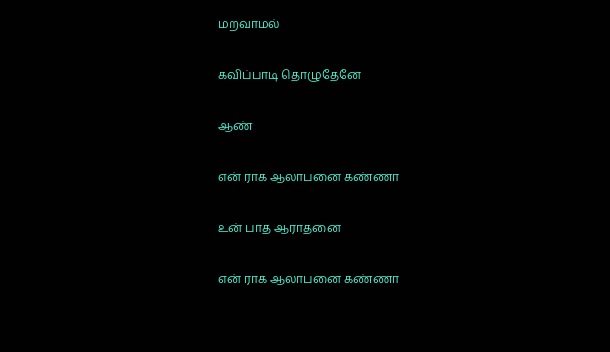மறவாமல்

கவிப்பாடி தொழுதேனே

ஆண்

என் ராக ஆலாபனை கண்ணா

உன் பாத ஆராதனை

என் ராக ஆலாபனை கண்ணா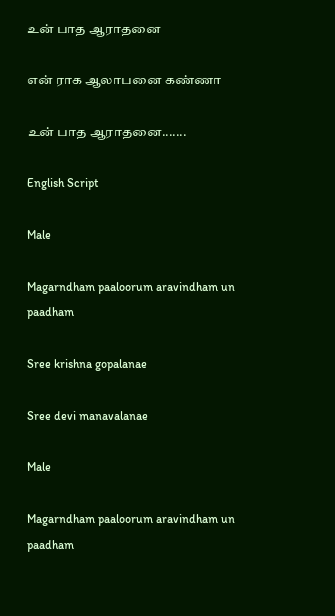உன் பாத ஆராதனை

என் ராக ஆலாபனை கண்ணா

உன் பாத ஆராதனை.......

English Script

Male

Magarndham paaloorum aravindham un paadham

Sree krishna gopalanae

Sree devi manavalanae

Male

Magarndham paaloorum aravindham un paadham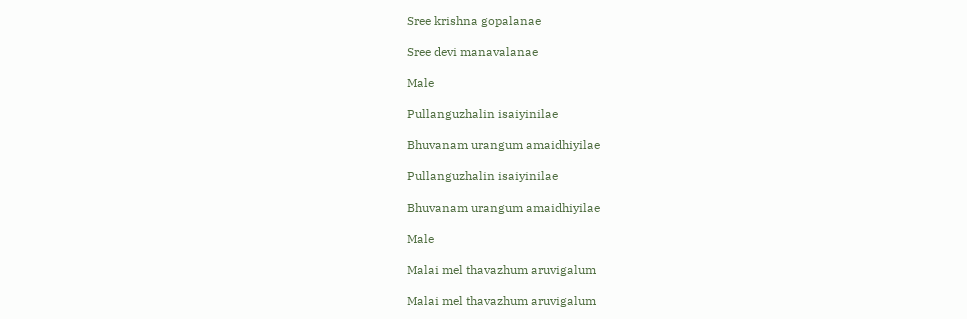Sree krishna gopalanae

Sree devi manavalanae

Male

Pullanguzhalin isaiyinilae

Bhuvanam urangum amaidhiyilae

Pullanguzhalin isaiyinilae

Bhuvanam urangum amaidhiyilae

Male

Malai mel thavazhum aruvigalum

Malai mel thavazhum aruvigalum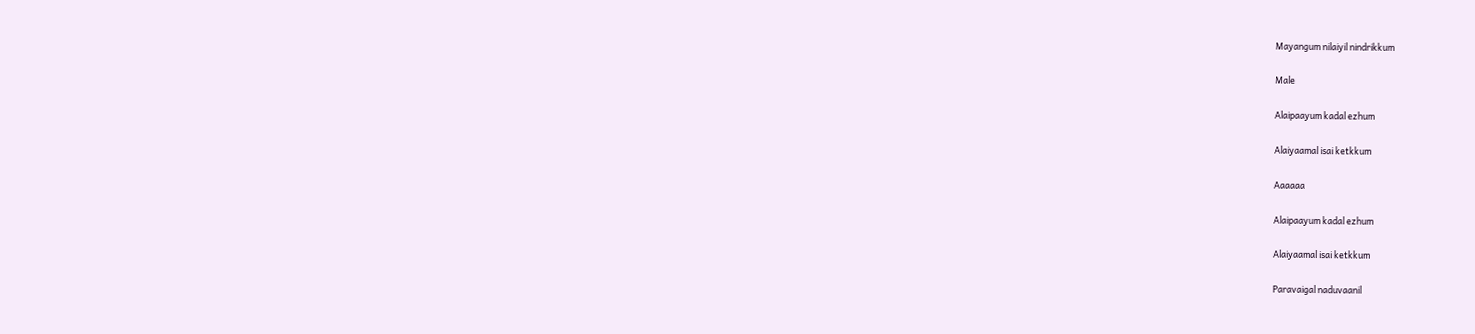Mayangum nilaiyil nindrikkum

Male

Alaipaayum kadal ezhum

Alaiyaamal isai ketkkum

Aaaaaa

Alaipaayum kadal ezhum

Alaiyaamal isai ketkkum

Paravaigal naduvaanil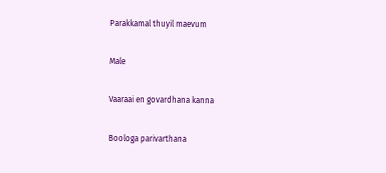Parakkamal thuyil maevum

Male

Vaaraai en govardhana kanna

Boologa parivarthana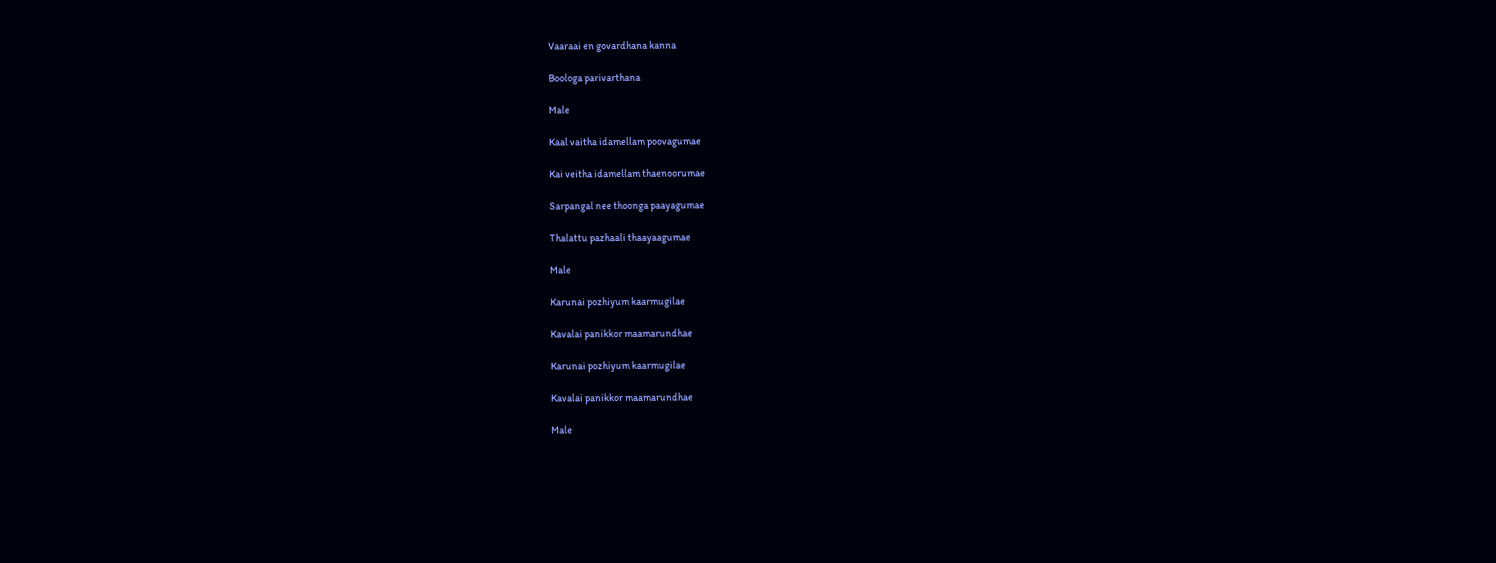Vaaraai en govardhana kanna

Boologa parivarthana

Male

Kaal vaitha idamellam poovagumae

Kai veitha idamellam thaenoorumae

Sarpangal nee thoonga paayagumae

Thalattu pazhaali thaayaagumae

Male

Karunai pozhiyum kaarmugilae

Kavalai panikkor maamarundhae

Karunai pozhiyum kaarmugilae

Kavalai panikkor maamarundhae

Male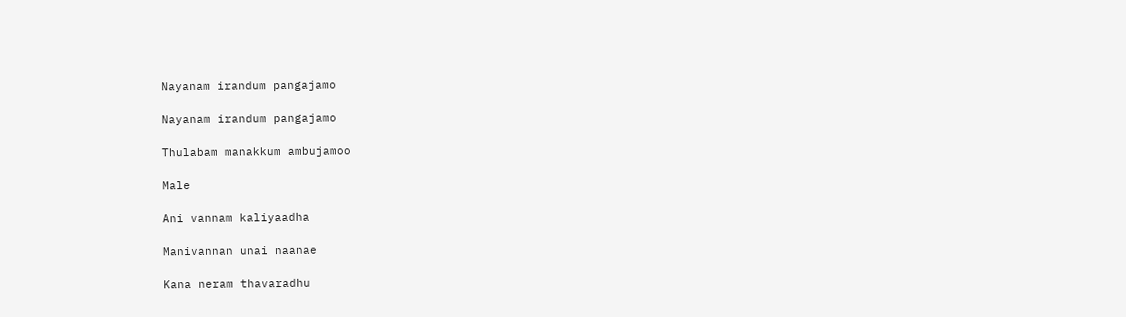Nayanam irandum pangajamo

Nayanam irandum pangajamo

Thulabam manakkum ambujamoo

Male

Ani vannam kaliyaadha

Manivannan unai naanae

Kana neram thavaradhu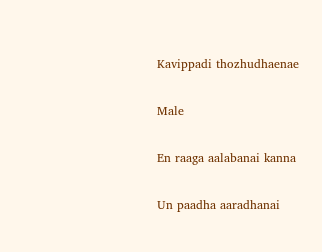Kavippadi thozhudhaenae

Male

En raaga aalabanai kanna

Un paadha aaradhanai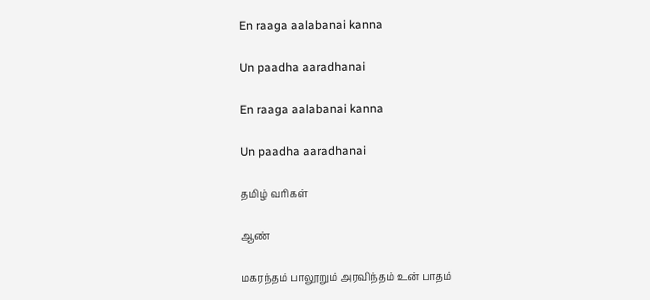En raaga aalabanai kanna

Un paadha aaradhanai

En raaga aalabanai kanna

Un paadha aaradhanai

தமிழ் வரிகள்

ஆண்

மகரந்தம் பாலூறும் அரவிந்தம் உன் பாதம்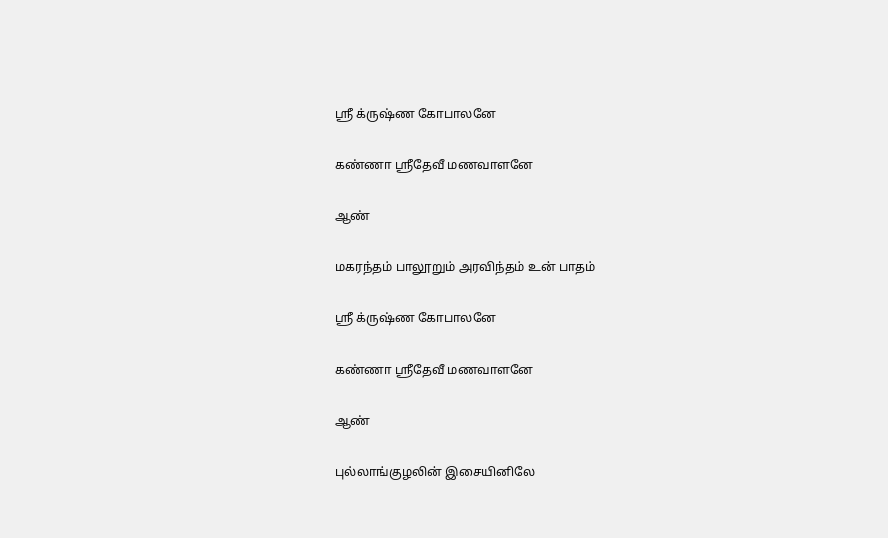ஸ்ரீ க்ருஷ்ண கோபாலனே

கண்ணா ஸ்ரீதேவீ மணவாளனே

ஆண்

மகரந்தம் பாலூறும் அரவிந்தம் உன் பாதம்

ஸ்ரீ க்ருஷ்ண கோபாலனே

கண்ணா ஸ்ரீதேவீ மணவாளனே

ஆண்

புல்லாங்குழலின் இசையினிலே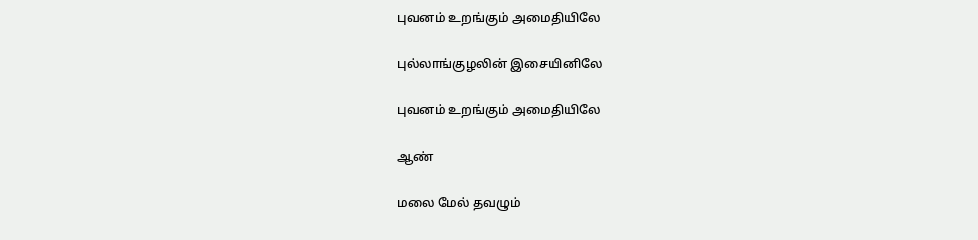புவனம் உறங்கும் அமைதியிலே

புல்லாங்குழலின் இசையினிலே

புவனம் உறங்கும் அமைதியிலே

ஆண்

மலை மேல் தவழும்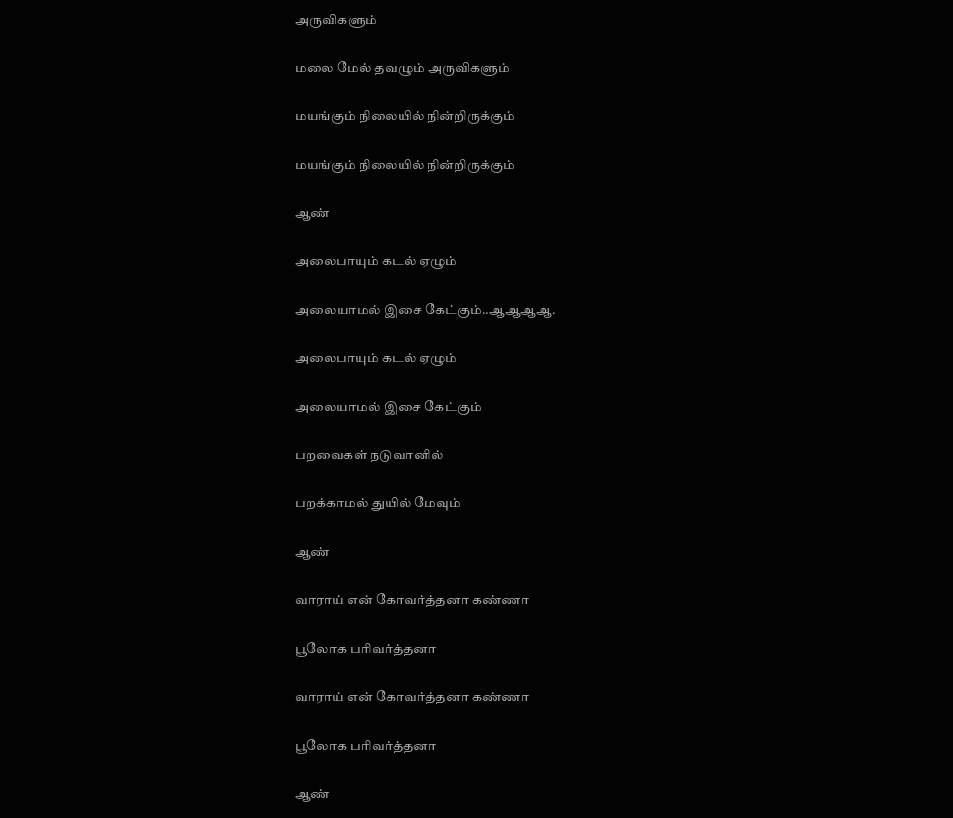அருவிகளும்

மலை மேல் தவழும் அருவிகளும்

மயங்கும் நிலையில் நின்றிருக்கும்

மயங்கும் நிலையில் நின்றிருக்கும்

ஆண்

அலைபாயும் கடல் ஏழும்

அலையாமல் இசை கேட்கும்..ஆஆஆஆ.

அலைபாயும் கடல் ஏழும்

அலையாமல் இசை கேட்கும்

பறவைகள் நடுவானில்

பறக்காமல் துயில் மேவும்

ஆண்

வாராய் என் கோவர்த்தனா கண்ணா

பூலோக பரிவர்த்தனா

வாராய் என் கோவர்த்தனா கண்ணா

பூலோக பரிவர்த்தனா

ஆண்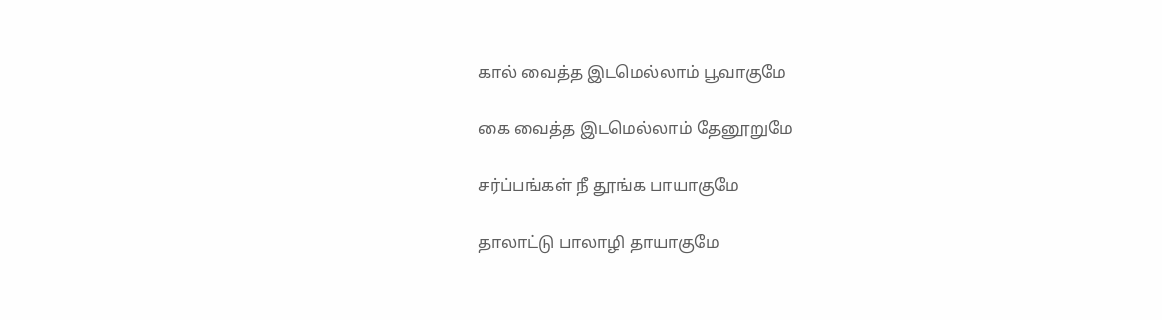கால் வைத்த இடமெல்லாம் பூவாகுமே

கை வைத்த இடமெல்லாம் தேனூறுமே

சர்ப்பங்கள் நீ தூங்க பாயாகுமே

தாலாட்டு பாலாழி தாயாகுமே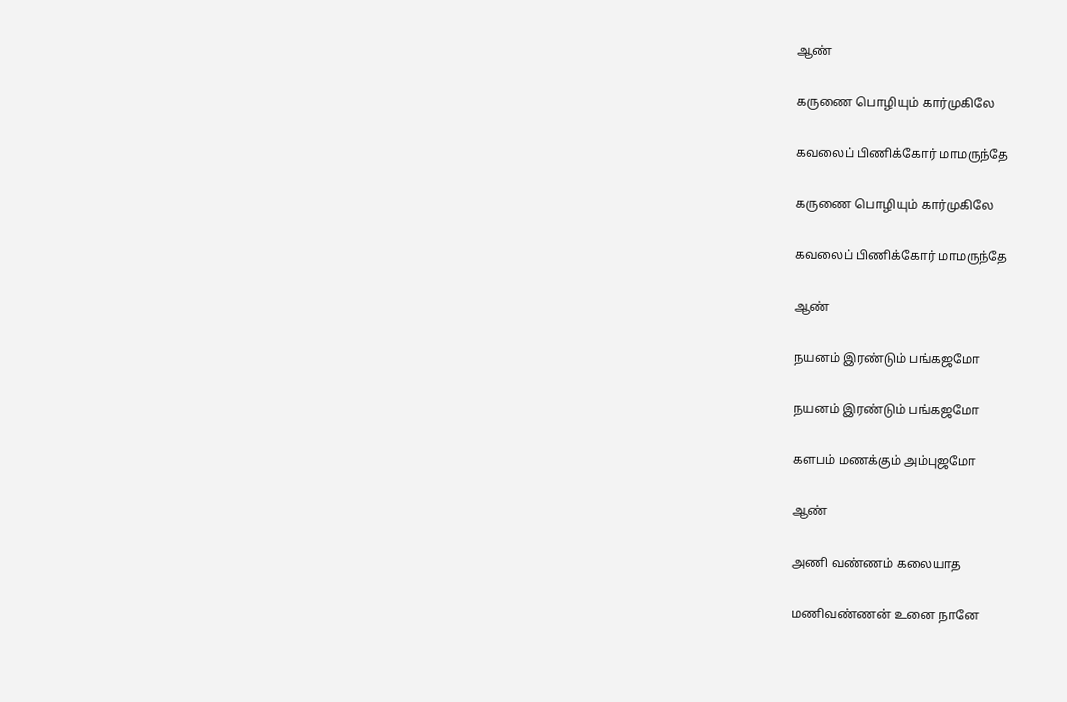ஆண்

கருணை பொழியும் கார்முகிலே

கவலைப் பிணிக்கோர் மாமருந்தே

கருணை பொழியும் கார்முகிலே

கவலைப் பிணிக்கோர் மாமருந்தே

ஆண்

நயனம் இரண்டும் பங்கஜமோ

நயனம் இரண்டும் பங்கஜமோ

களபம் மணக்கும் அம்புஜமோ

ஆண்

அணி வண்ணம் கலையாத

மணிவண்ணன் உனை நானே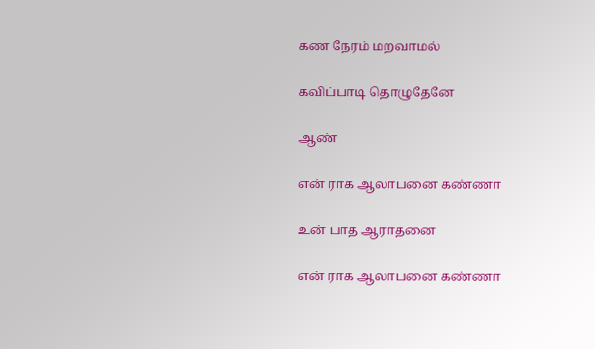கண நேரம் மறவாமல்

கவிப்பாடி தொழுதேனே

ஆண்

என் ராக ஆலாபனை கண்ணா

உன் பாத ஆராதனை

என் ராக ஆலாபனை கண்ணா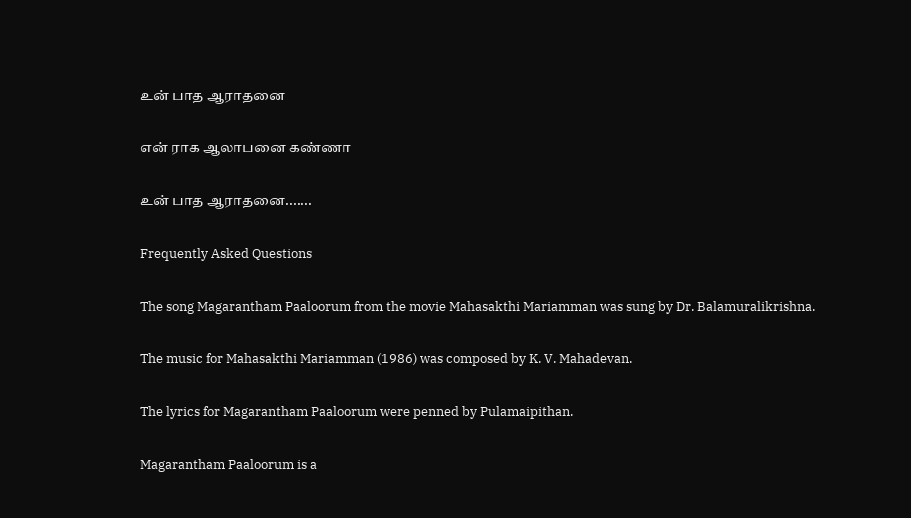உன் பாத ஆராதனை

என் ராக ஆலாபனை கண்ணா

உன் பாத ஆராதனை.......

Frequently Asked Questions

The song Magarantham Paaloorum from the movie Mahasakthi Mariamman was sung by Dr. Balamuralikrishna.

The music for Mahasakthi Mariamman (1986) was composed by K. V. Mahadevan.

The lyrics for Magarantham Paaloorum were penned by Pulamaipithan.

Magarantham Paaloorum is a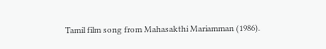Tamil film song from Mahasakthi Mariamman (1986).